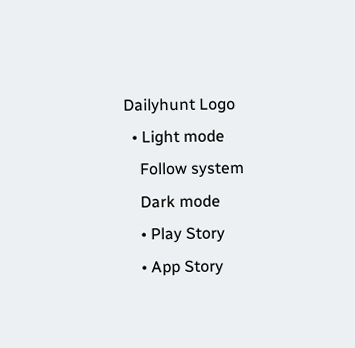Dailyhunt Logo
  • Light mode
    Follow system
    Dark mode
    • Play Story
    • App Story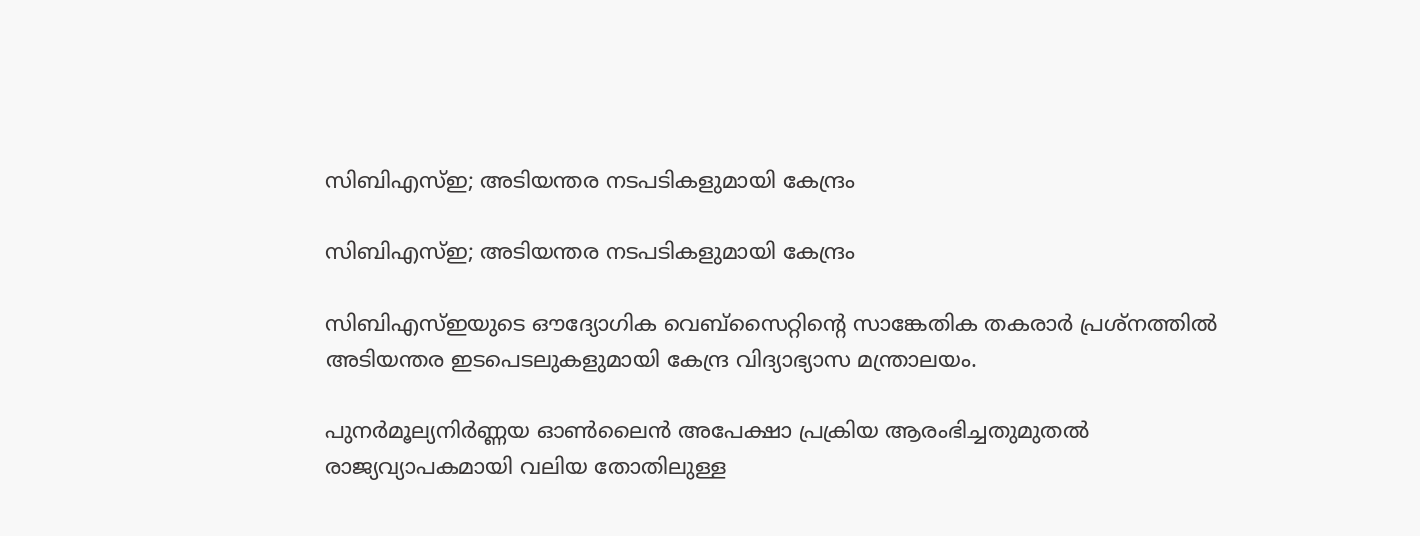സിബിഎസ്‌ഇ; അടിയന്തര നടപടികളുമായി കേന്ദ്രം

സിബിഎസ്‌ഇ; അടിയന്തര നടപടികളുമായി കേന്ദ്രം

സിബിഎസ്‌ഇയുടെ ഔദ്യോഗിക വെബ്‌സൈറ്റിന്റെ സാങ്കേതിക തകരാര്‍ പ്രശ്‌നത്തില്‍ അടിയന്തര ഇടപെടലുകളുമായി കേന്ദ്ര വിദ്യാഭ്യാസ മന്ത്രാലയം.

പുനർമൂല്യനിർണ്ണയ ഓണ്‍ലൈൻ അപേക്ഷാ പ്രക്രിയ ആരംഭിച്ചതുമുതല്‍ രാജ്യവ്യാപകമായി വലിയ തോതിലുള്ള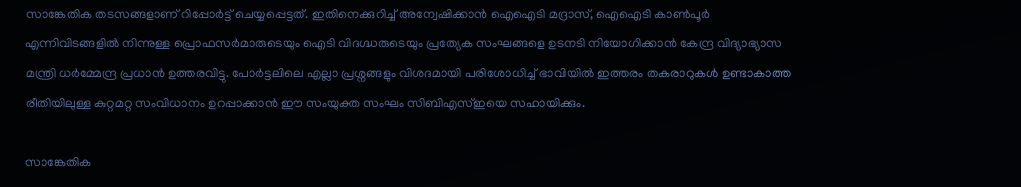സാങ്കേതിക തടസങ്ങളാണ് റിപ്പോർട്ട് ചെയ്യപ്പെട്ടത്. ഇതിനെക്കുറിച്ച്‌ അന്വേഷിക്കാൻ ഐഐടി മദ്രാസ്, ഐഐടി കാണ്‍പൂർ എന്നിവിടങ്ങളില്‍ നിന്നുള്ള പ്രൊഫസർമാരുടെയും ഐടി വിദഗ്ദ്ധരുടെയും പ്രത്യേക സംഘങ്ങളെ ഉടനടി നിയോഗിക്കാൻ കേന്ദ്ര വിദ്യാഭ്യാസ മന്ത്രി ധർമ്മേന്ദ്ര പ്രധാൻ ഉത്തരവിട്ടു. പോർട്ടലിലെ എല്ലാ പ്രശ്നങ്ങളും വിശദമായി പരിശോധിച്ച്‌ ഭാവിയില്‍ ഇത്തരം തകരാറുകള്‍ ഉണ്ടാകാത്ത രീതിയിലുള്ള കുറ്റമറ്റ സംവിധാനം ഉറപ്പാക്കാൻ ഈ സംയുക്ത സംഘം സിബിഎസ്‌ഇയെ സഹായിക്കും.

സാങ്കേതിക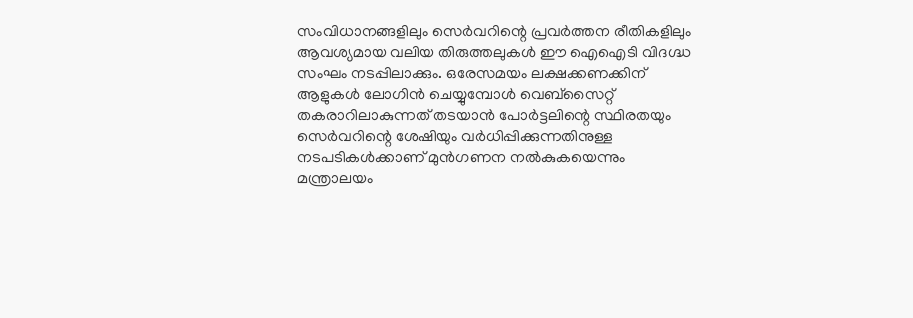സംവിധാനങ്ങളിലും സെർവറിന്റെ പ്രവർത്തന രീതികളിലും ആവശ്യമായ വലിയ തിരുത്തലുകള്‍ ഈ ഐഐടി വിദഗ്ദ്ധ സംഘം നടപ്പിലാക്കും. ഒരേസമയം ലക്ഷക്കണക്കിന് ആളുകള്‍ ലോഗിൻ ചെയ്യുമ്പോള്‍ വെബ്സൈറ്റ് തകരാറിലാകുന്നത് തടയാൻ പോർട്ടലിന്റെ സ്ഥിരതയും സെർവറിന്റെ ശേഷിയും വര്‍ധിപ്പിക്കുന്നതിനുള്ള നടപടികള്‍ക്കാണ് മുൻഗണന നല്‍കുകയെന്നും മന്ത്രാലയം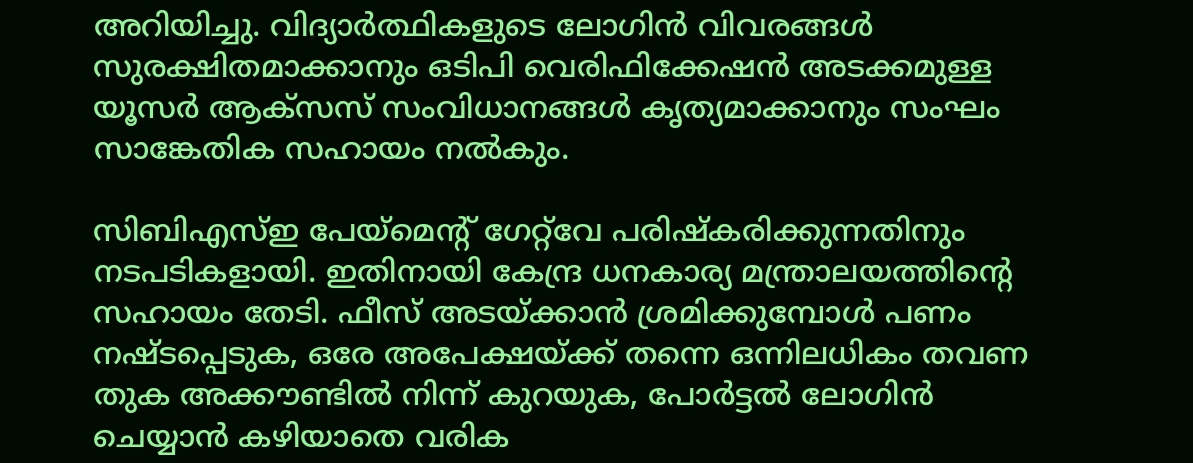അറിയിച്ചു. വിദ്യാർത്ഥികളുടെ ലോഗിൻ വിവരങ്ങള്‍ സുരക്ഷിതമാക്കാനും ഒടിപി വെരിഫിക്കേഷൻ അടക്കമുള്ള യൂസർ ആക്സസ് സംവിധാനങ്ങള്‍ കൃത്യമാക്കാനും സംഘം സാങ്കേതിക സഹായം നല്‍കും.

സിബിഎസ്‌ഇ പേയ്‌മെന്റ് ഗേറ്റ്‌വേ പരിഷ്കരിക്കുന്നതിനും നടപടികളായി. ഇതിനായി കേന്ദ്ര ധനകാര്യ മന്ത്രാലയത്തിന്റെ സഹായം തേടി. ഫീസ് അടയ്ക്കാൻ ശ്രമിക്കുമ്പോള്‍ പണം നഷ്ടപ്പെടുക, ഒരേ അപേക്ഷയ്ക്ക് തന്നെ ഒന്നിലധികം തവണ തുക അക്കൗണ്ടില്‍ നിന്ന് കുറയുക, പോർട്ടല്‍ ലോഗിൻ ചെയ്യാൻ കഴിയാതെ വരിക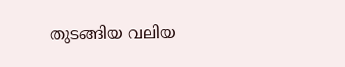തുടങ്ങിയ വലിയ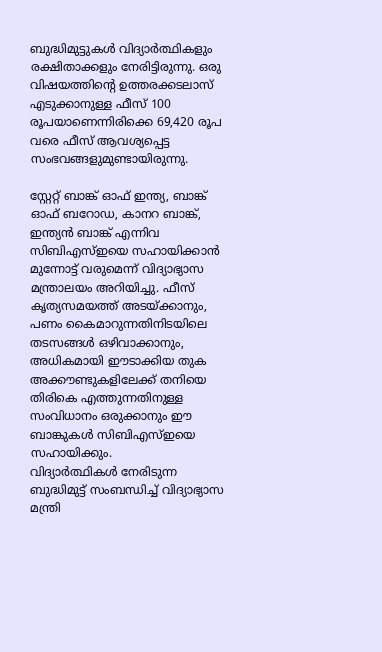ബുദ്ധിമുട്ടുകള്‍ വിദ്യാർത്ഥികളും രക്ഷിതാക്കളും നേരിട്ടിരുന്നു. ഒരു വിഷയത്തിന്റെ ഉത്തരക്കടലാസ് എടുക്കാനുള്ള ഫീസ് 100 രൂപയാണെന്നിരിക്കെ 69,420 രൂപ വരെ ഫീസ് ആവശ്യപ്പെട്ട സംഭവങ്ങളുമുണ്ടായിരുന്നു.

സ്റ്റേറ്റ് ബാങ്ക് ഓഫ് ഇന്ത്യ, ബാങ്ക് ഓഫ് ബറോഡ, കാനറ ബാങ്ക്, ഇന്ത്യൻ ബാങ്ക് എന്നിവ സിബിഎസ്‌ഇയെ സഹായിക്കാൻ മുന്നോട്ട് വരുമെന്ന് വിദ്യാഭ്യാസ മന്ത്രാലയം അറിയിച്ചു. ഫീസ് കൃത്യസമയത്ത് അടയ്ക്കാനും, പണം കൈമാറുന്നതിനിടയിലെ തടസങ്ങള്‍ ഒഴിവാക്കാനും, അധികമായി ഈടാക്കിയ തുക അക്കൗണ്ടുകളിലേക്ക് തനിയെ തിരികെ എത്തുന്നതിനുള്ള സംവിധാനം ഒരുക്കാനും ഈ ബാങ്കുകള്‍ സിബിഎസ്‌ഇയെ സഹായിക്കും.
വിദ്യാര്‍ത്ഥികള്‍ നേരിടുന്ന ബുദ്ധിമുട്ട് സംബന്ധിച്ച്‌ വിദ്യാഭ്യാസ മന്ത്രി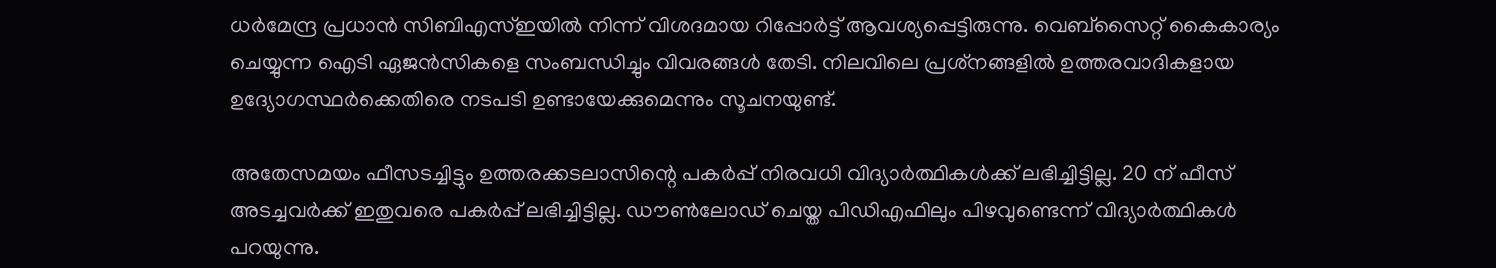ധര്‍മേന്ദ്ര പ്രധാന്‍ സിബിഎസ്‌ഇയില്‍ നിന്ന് വിശദമായ റിപ്പോര്‍ട്ട് ആവശ്യപ്പെട്ടിരുന്നു. വെബ്‌സൈറ്റ് കൈകാര്യം ചെയ്യുന്ന ഐടി ഏജൻസികളെ സംബന്ധിച്ചും വിവരങ്ങള്‍ തേടി. നിലവിലെ പ്രശ്‌നങ്ങളില്‍ ഉത്തരവാദികളായ ഉദ്യോഗസ്ഥര്‍ക്കെതിരെ നടപടി ഉണ്ടായേക്കുമെന്നും സൂചനയുണ്ട്.

അതേസമയം ഫീസടച്ചിട്ടും ഉത്തരക്കടലാസിന്റെ പകര്‍പ്പ് നിരവധി വിദ്യാര്‍ത്ഥികള്‍ക്ക് ലഭിച്ചിട്ടില്ല. 20 ന് ഫീസ് അടച്ചവര്‍ക്ക് ഇതുവരെ പകര്‍പ്പ് ലഭിച്ചിട്ടില്ല. ഡൗണ്‍ലോഡ് ചെയ്ത പിഡിഎഫിലും പിഴവുണ്ടെന്ന് വിദ്യാര്‍ത്ഥികള്‍ പറയുന്നു.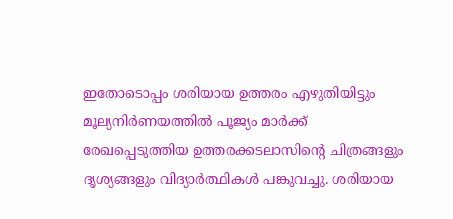ഇതോടൊപ്പം ശരിയായ ഉത്തരം എഴുതിയിട്ടും മൂല്യനിര്‍ണയത്തില്‍ പൂജ്യം മാര്‍ക്ക് രേഖപ്പെടുത്തിയ ഉത്തരക്കടലാസിന്റെ ചിത്രങ്ങളും ദൃശ്യങ്ങളും വിദ്യാര്‍ത്ഥികള്‍ പങ്കുവച്ചു. ശരിയായ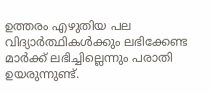ഉത്തരം എഴുതിയ പല വിദ്യാര്‍ത്ഥികള്‍ക്കും ലഭിക്കേണ്ട മാര്‍ക്ക് ലഭിച്ചില്ലെന്നും പരാതി ഉയരുന്നുണ്ട്.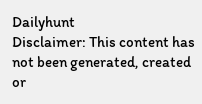Dailyhunt
Disclaimer: This content has not been generated, created or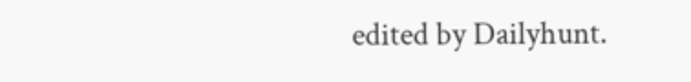edited by Dailyhunt.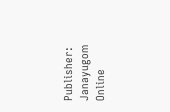Publisher: Janayugom Online